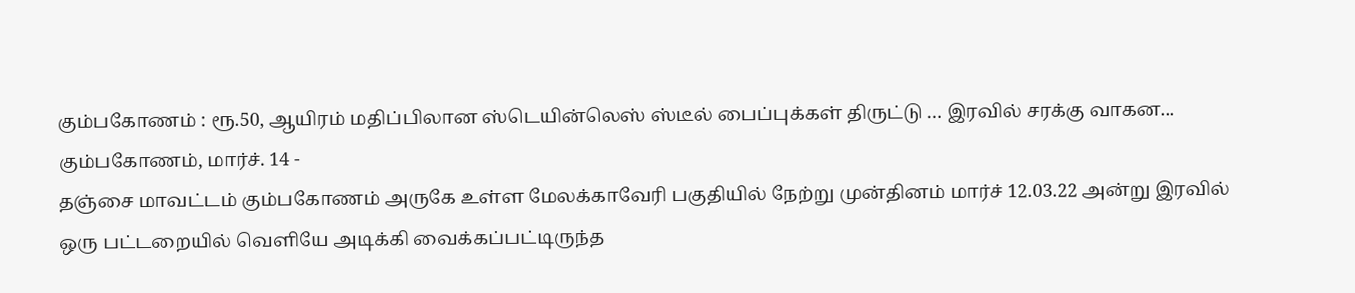கும்பகோணம் : ரூ.50, ஆயிரம் மதிப்பிலான ஸ்டெயின்லெஸ் ஸ்டீல் பைப்புக்கள் திருட்டு … இரவில் சரக்கு வாகன...
கும்பகோணம், மார்ச். 14 -
தஞ்சை மாவட்டம் கும்பகோணம் அருகே உள்ள மேலக்காவேரி பகுதியில் நேற்று முன்தினம் மார்ச் 12.03.22 அன்று இரவில் ஒரு பட்டறையில் வெளியே அடிக்கி வைக்கப்பட்டிருந்த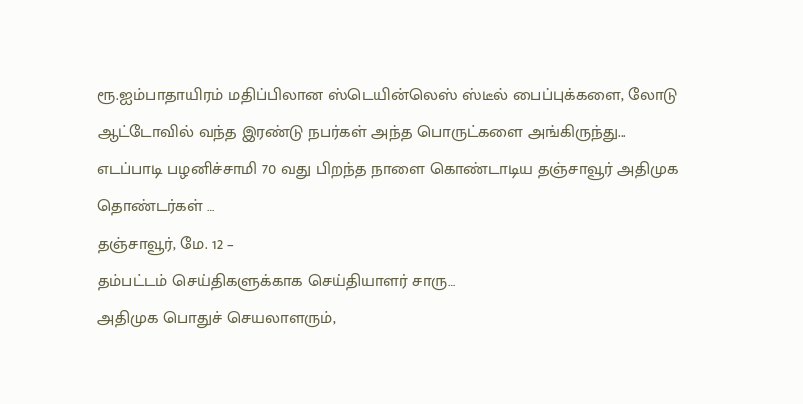ரூ.ஐம்பாதாயிரம் மதிப்பிலான ஸ்டெயின்லெஸ் ஸ்டீல் பைப்புக்களை, லோடு ஆட்டோவில் வந்த இரண்டு நபர்கள் அந்த பொருட்களை அங்கிருந்து...
எடப்பாடி பழனிச்சாமி 70 வது பிறந்த நாளை கொண்டாடிய தஞ்சாவூர் அதிமுக தொண்டர்கள் …
தஞ்சாவூர், மே. 12 –
தம்பட்டம் செய்திகளுக்காக செய்தியாளர் சாரு…
அதிமுக பொதுச் செயலாளரும்,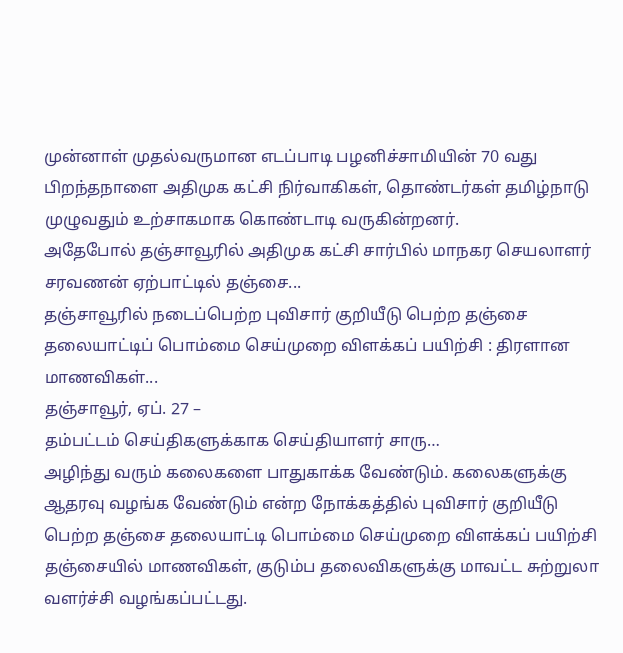முன்னாள் முதல்வருமான எடப்பாடி பழனிச்சாமியின் 70 வது பிறந்தநாளை அதிமுக கட்சி நிர்வாகிகள், தொண்டர்கள் தமிழ்நாடு முழுவதும் உற்சாகமாக கொண்டாடி வருகின்றனர்.
அதேபோல் தஞ்சாவூரில் அதிமுக கட்சி சார்பில் மாநகர செயலாளர் சரவணன் ஏற்பாட்டில் தஞ்சை...
தஞ்சாவூரில் நடைப்பெற்ற புவிசார் குறியீடு பெற்ற தஞ்சை தலையாட்டிப் பொம்மை செய்முறை விளக்கப் பயிற்சி : திரளான மாணவிகள்...
தஞ்சாவூர், ஏப். 27 –
தம்பட்டம் செய்திகளுக்காக செய்தியாளர் சாரு…
அழிந்து வரும் கலைகளை பாதுகாக்க வேண்டும். கலைகளுக்கு ஆதரவு வழங்க வேண்டும் என்ற நோக்கத்தில் புவிசார் குறியீடு பெற்ற தஞ்சை தலையாட்டி பொம்மை செய்முறை விளக்கப் பயிற்சி தஞ்சையில் மாணவிகள், குடும்ப தலைவிகளுக்கு மாவட்ட சுற்றுலா வளர்ச்சி வழங்கப்பட்டது.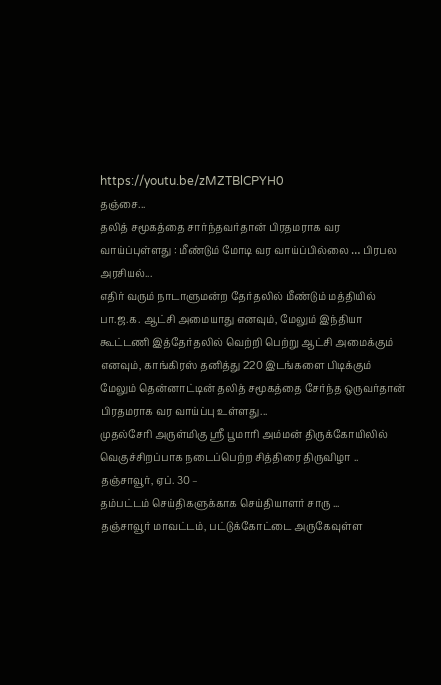https://youtu.be/zMZTBlCPYH0
தஞ்சை...
தலித் சமூகத்தை சார்ந்தவர்தான் பிரதமராக வர வாய்ப்புள்ளது : மீண்டும் மோடி வர வாய்ப்பில்லை … பிரபல அரசியல்...
எதிர் வரும் நாடாளுமன்ற தேர்தலில் மீண்டும் மத்தியில் பா.ஜ.க. ஆட்சி அமையாது எனவும், மேலும் இந்தியா கூட்டணி இத்தேர்தலில் வெற்றி பெற்று ஆட்சி அமைக்கும் எனவும், காங்கிரஸ் தனித்து 220 இடங்களை பிடிக்கும் மேலும் தென்னாட்டின் தலித் சமூகத்தை சேர்ந்த ஒருவர்தான் பிரதமராக வர வாய்ப்பு உள்ளது...
முதல்சேரி அருள்மிகு ஸ்ரீ பூமாரி அம்மன் திருக்கோயிலில் வெகுச்சிறப்பாக நடைப்பெற்ற சித்திரை திருவிழா ..
தஞ்சாவூர், ஏப். 30 –
தம்பட்டம் செய்திகளுக்காக செய்தியாளர் சாரு ...
தஞ்சாவூர் மாவட்டம், பட்டுக்கோட்டை அருகேவுள்ள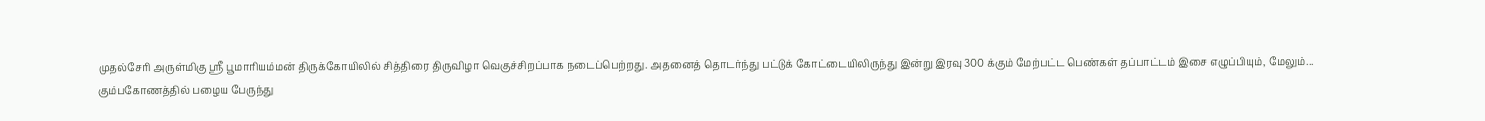முதல்சேரி அருள்மிகு ஸ்ரீ பூமாரியம்மன் திருக்கோயிலில் சித்திரை திருவிழா வெகுச்சிறப்பாக நடைப்பெற்றது. அதனைத் தொடர்ந்து பட்டுக் கோட்டையிலிருந்து இன்று இரவு 300 க்கும் மேற்பட்ட பெண்கள் தப்பாட்டம் இசை எழுப்பியும், மேலும்...
கும்பகோணத்தில் பழைய பேருந்து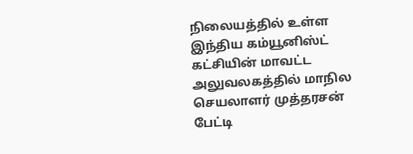நிலையத்தில் உள்ள இந்திய கம்யூனிஸ்ட் கட்சியின் மாவட்ட அலுவலகத்தில் மாநில செயலாளர் முத்தரசன் பேட்டி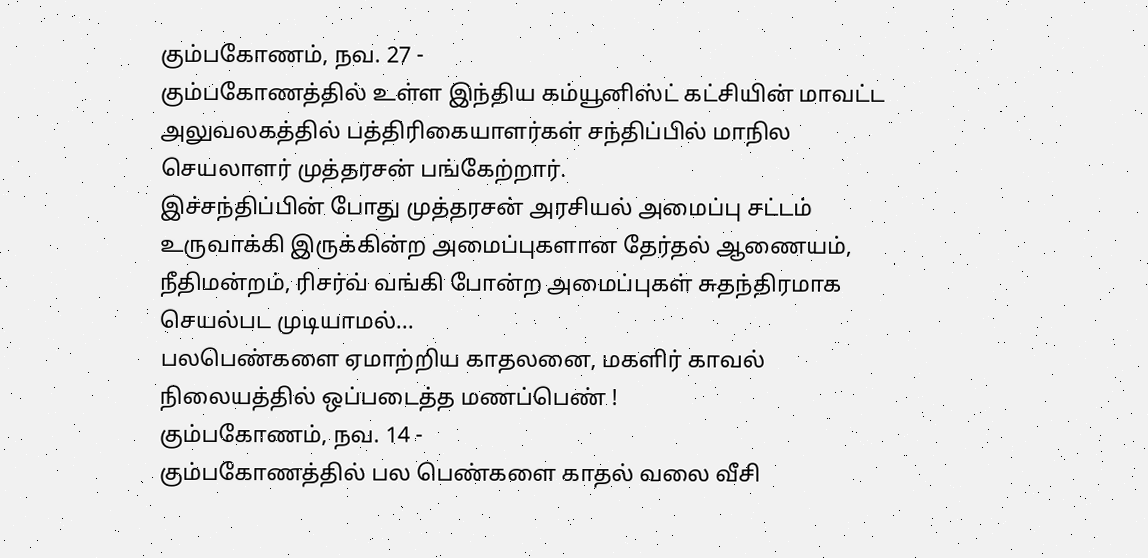கும்பகோணம், நவ. 27 -
கும்பகோணத்தில் உள்ள இந்திய கம்யூனிஸ்ட் கட்சியின் மாவட்ட அலுவலகத்தில் பத்திரிகையாளர்கள் சந்திப்பில் மாநில செயலாளர் முத்தரசன் பங்கேற்றார்.
இச்சந்திப்பின் போது முத்தரசன் அரசியல் அமைப்பு சட்டம் உருவாக்கி இருக்கின்ற அமைப்புகளான தேர்தல் ஆணையம், நீதிமன்றம், ரிசர்வ் வங்கி போன்ற அமைப்புகள் சுதந்திரமாக செயல்பட முடியாமல்...
பலபெண்களை ஏமாற்றிய காதலனை, மகளிர் காவல் நிலையத்தில் ஒப்படைத்த மணப்பெண் !
கும்பகோணம், நவ. 14 -
கும்பகோணத்தில் பல பெண்களை காதல் வலை வீசி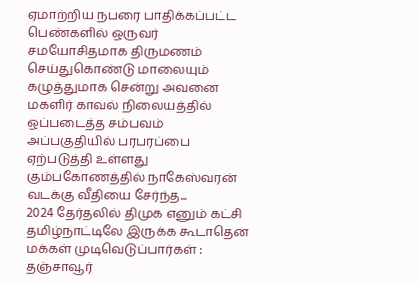ஏமாற்றிய நபரை பாதிக்கப்பட்ட பெண்களில் ஒருவர் சமயோசிதமாக திருமணம் செய்துகொண்டு மாலையும் கழுத்துமாக சென்று அவனை மகளிர் காவல் நிலையத்தில் ஒப்படைத்த சம்பவம் அப்பகுதியில் பரபரப்பை ஏற்படுத்தி உள்ளது
கும்பகோணத்தில் நாகேஸ்வரன் வடக்கு வீதியை சேர்ந்த...
2024 தேர்தலில் திமுக எனும் கட்சி தமிழ்நாட்டிலே இருக்க கூடாதென மக்கள் முடிவெடுப்பார்கள் : தஞ்சாவூர்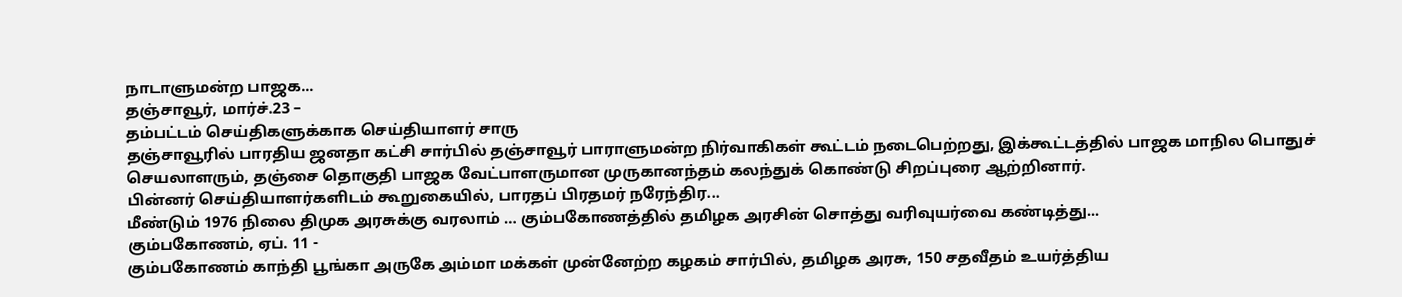நாடாளுமன்ற பாஜக...
தஞ்சாவூர், மார்ச்.23 –
தம்பட்டம் செய்திகளுக்காக செய்தியாளர் சாரு
தஞ்சாவூரில் பாரதிய ஜனதா கட்சி சார்பில் தஞ்சாவூர் பாராளுமன்ற நிர்வாகிகள் கூட்டம் நடைபெற்றது, இக்கூட்டத்தில் பாஜக மாநில பொதுச் செயலாளரும், தஞ்சை தொகுதி பாஜக வேட்பாளருமான முருகானந்தம் கலந்துக் கொண்டு சிறப்புரை ஆற்றினார்.
பின்னர் செய்தியாளர்களிடம் கூறுகையில், பாரதப் பிரதமர் நரேந்திர...
மீண்டும் 1976 நிலை திமுக அரசுக்கு வரலாம் … கும்பகோணத்தில் தமிழக அரசின் சொத்து வரிவுயர்வை கண்டித்து...
கும்பகோணம், ஏப். 11 -
கும்பகோணம் காந்தி பூங்கா அருகே அம்மா மக்கள் முன்னேற்ற கழகம் சார்பில், தமிழக அரசு, 150 சதவீதம் உயர்த்திய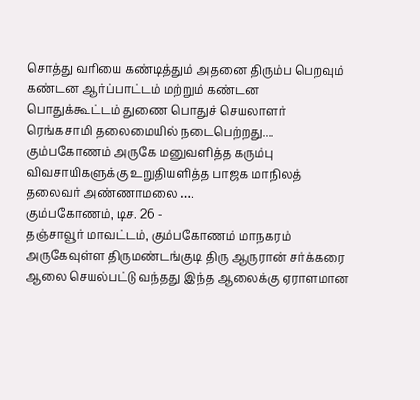சொத்து வரியை கண்டித்தும் அதனை திரும்ப பெறவும் கண்டன ஆர்ப்பாட்டம் மற்றும் கண்டன பொதுக்கூட்டம் துணை பொதுச் செயலாளர் ரெங்கசாமி தலைமையில் நடைபெற்றது....
கும்பகோணம் அருகே மனுவளித்த கரும்பு விவசாயிகளுக்கு உறுதியளித்த பாஜக மாநிலத் தலைவர் அண்ணாமலை ….
கும்பகோணம், டிச. 26 -
தஞ்சாவூர் மாவட்டம், கும்பகோணம் மாநகரம் அருகேவுள்ள திருமண்டங்குடி திரு ஆருரான் சர்க்கரை ஆலை செயல்பட்டு வந்தது இந்த ஆலைக்கு ஏராளமான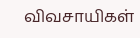விவசாயிகள்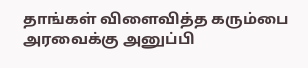தாங்கள் விளைவித்த கரும்பை அரவைக்கு அனுப்பி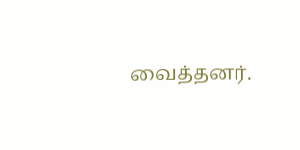வைத்தனர்.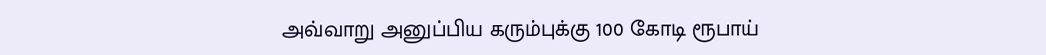அவ்வாறு அனுப்பிய கரும்புக்கு 100 கோடி ரூபாய்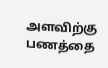அளவிற்கு பணத்தை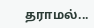தராமல்...